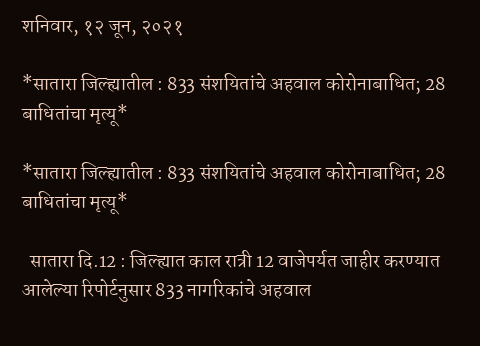शनिवार, १२ जून, २०२१

*सातारा जिल्ह्यातील : 833 संशयितांचे अहवाल कोरोनाबाधित; 28 बाधितांचा मृत्यू*

*सातारा जिल्ह्यातील : 833 संशयितांचे अहवाल कोरोनाबाधित; 28 बाधितांचा मृत्यू*

  सातारा दि.12 : जिल्ह्यात काल रात्री 12 वाजेपर्यत जाहीर करण्यात आलेल्या रिपोर्टनुसार 833 नागरिकांचे अहवाल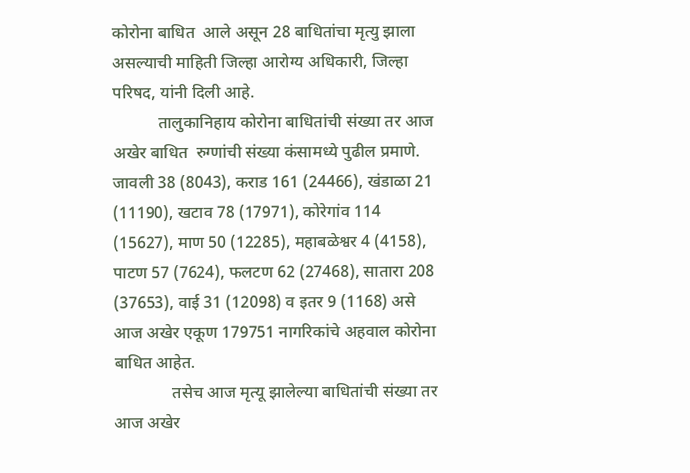कोरोना बाधित  आले असून 28 बाधितांचा मृत्यु झाला असल्याची माहिती जिल्हा आरोग्य अधिकारी, जिल्हा परिषद, यांनी दिली आहे.
           तालुकानिहाय कोरोना बाधितांची संख्या तर आज अखेर बाधित  रुग्णांची संख्या कंसामध्ये पुढील प्रमाणे.
जावली 38 (8043), कराड 161 (24466), खंडाळा 21 (11190), खटाव 78 (17971), कोरेगांव 114 (15627), माण 50 (12285), महाबळेश्वर 4 (4158), पाटण 57 (7624), फलटण 62 (27468), सातारा 208 (37653), वाई 31 (12098) व इतर 9 (1168) असे आज अखेर एकूण 179751 नागरिकांचे अहवाल कोरोना बाधित आहेत.
              तसेच आज मृत्यू झालेल्या बाधितांची संख्या तर आज अखेर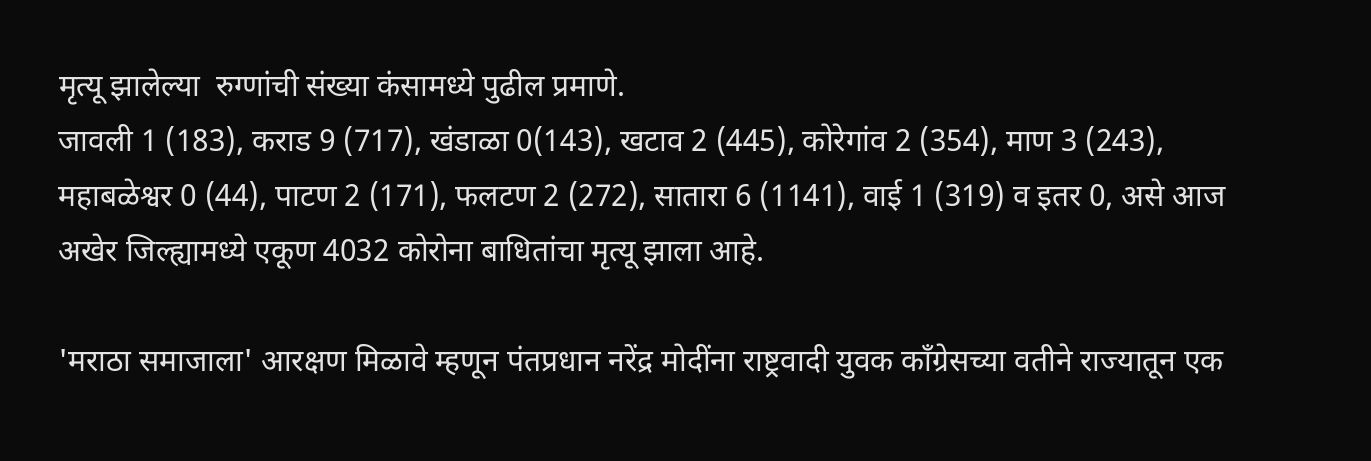मृत्यू झालेल्या  रुग्णांची संख्या कंसामध्ये पुढील प्रमाणे.
जावली 1 (183), कराड 9 (717), खंडाळा 0(143), खटाव 2 (445), कोरेगांव 2 (354), माण 3 (243), महाबळेश्वर 0 (44), पाटण 2 (171), फलटण 2 (272), सातारा 6 (1141), वाई 1 (319) व इतर 0, असे आज अखेर जिल्ह्यामध्ये एकूण 4032 कोरोना बाधितांचा मृत्यू झाला आहे.

'मराठा समाजाला' आरक्षण मिळावे म्हणून पंतप्रधान नरेंद्र मोदींना राष्ट्रवादी युवक काँग्रेसच्या वतीने राज्यातून एक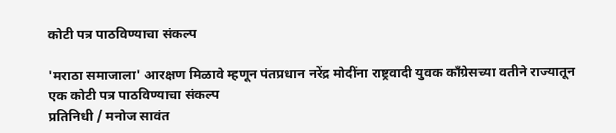कोटी पत्र पाठविण्याचा संकल्प

'मराठा समाजाला' आरक्षण मिळावे म्हणून पंतप्रधान नरेंद्र मोदींना राष्ट्रवादी युवक काँग्रेसच्या वतीने राज्यातून एक कोटी पत्र पाठविण्याचा संकल्प
प्रतिनिधी / मनोज सावंत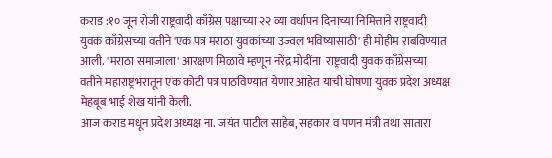कराड :१० जून रोजी राष्ट्रवादी काँग्रेस पक्षाच्या २२ व्या वर्धापन दिनाच्या निमित्ताने राष्ट्रवादी युवक काँग्रेसच्या वतीने 'एक पत्र मराठा युवकांच्या उज्वल भविष्यासाठी' ही मोहीम राबविण्यात आली. 'मराठा समाजाला' आरक्षण मिळावे म्हणून नरेंद्र मोदींना  राष्ट्रवादी युवक काँग्रेसच्या वतीने महाराष्ट्रभरातून एक कोटी पत्र पाठविण्यात येणार आहेत याची घोषणा युवक प्रदेश अध्यक्ष मेहबूब भाई शेख यांनी केली.
आज कराड मधून प्रदेश अध्यक्ष ना. जयंत पाटील साहेब, सहकार व पणन मंत्री तथा सातारा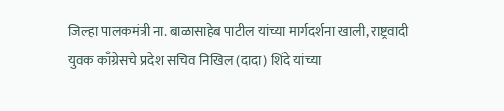जिल्हा पालकमंत्री ना. बाळासाहेब पाटील यांच्या मार्गदर्शना खाली, राष्ट्रवादी युवक काँग्रेसचे प्रदेश सचिव निखिल (दादा) शिंदे यांच्या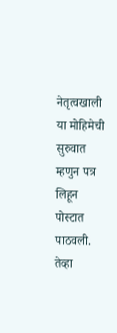नेतृत्वखाली या मोहिमेची सुरुवात म्हणुन पत्र लिहून पोस्टात पाठवली. तेव्हा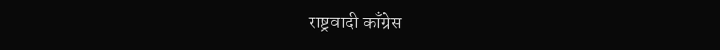राष्ट्रवादी काँग्रेस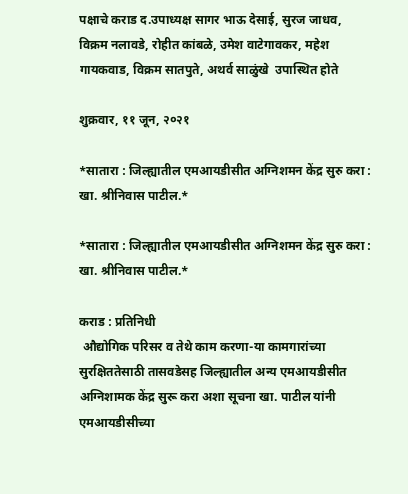पक्षाचे कराड द.उपाध्यक्ष सागर भाऊ देसाई, सुरज जाधव, विक्रम नलावडे, रोहीत कांबळे, उमेश वाटेगावकर, महेश गायकवाड, विक्रम सातपुते, अथर्व साळुंखे  उपास्थित होते

शुक्रवार, ११ जून, २०२१

*सातारा : जिल्ह्यातील एमआयडीसीत अग्निशमन केंद्र सुरु करा : खा. श्रीनिवास पाटील.*

*सातारा : जिल्ह्यातील एमआयडीसीत अग्निशमन केंद्र सुरु करा : खा. श्रीनिवास पाटील.*

कराड : प्रतिनिधी
 औद्योगिक परिसर व तेथे काम करणा-या कामगारांच्या सुरक्षिततेसाठी तासवडेसह जिल्ह्यातील अन्य एमआयडीसीत अग्निशामक केंद्र सुरू करा अशा सूचना खा. पाटील यांनी एमआयडीसीच्या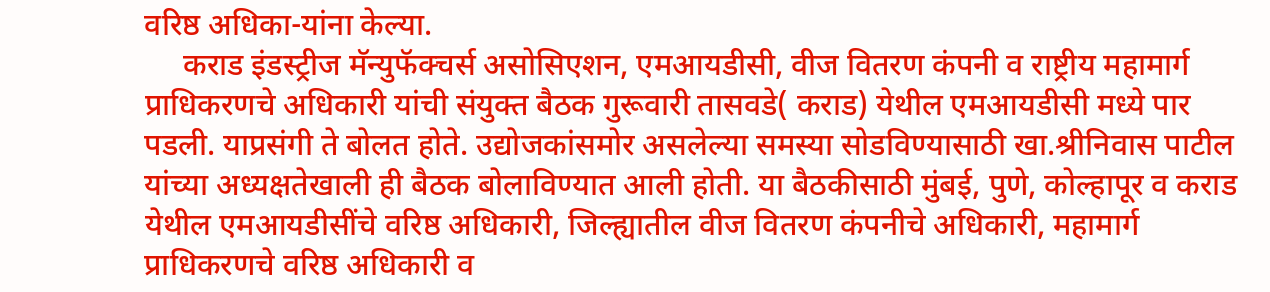वरिष्ठ अधिका-यांना केल्या.
     कराड इंडस्ट्रीज मॅन्युफॅक्चर्स असोसिएशन, एमआयडीसी, वीज वितरण कंपनी व राष्ट्रीय महामार्ग प्राधिकरणचे अधिकारी यांची संयुक्त बैठक गुरूवारी तासवडे( कराड) येथील एमआयडीसी मध्ये पार पडली. याप्रसंगी ते बोलत होते. उद्योजकांसमोर असलेल्या समस्या सोडविण्यासाठी खा.श्रीनिवास पाटील यांच्या अध्यक्षतेखाली ही बैठक बोलाविण्यात आली होती. या बैठकीसाठी मुंबई, पुणे, कोल्हापूर व कराड येथील एमआयडीसींचे वरिष्ठ अधिकारी, जिल्ह्यातील वीज वितरण कंपनीचे अधिकारी, महामार्ग प्राधिकरणचे वरिष्ठ अधिकारी व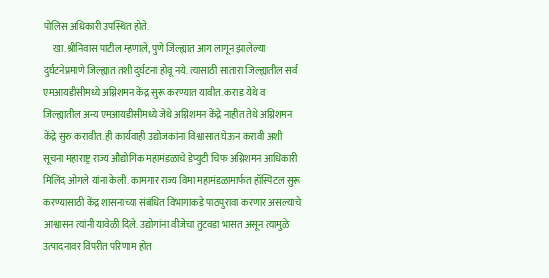पोलिस अधिकारी उपस्थित होते.
     खा.श्रीनिवास पाटील म्हणाले, पुणे जिल्ह्यात आग लागून झालेल्या दुर्घटनेप्रमाणे जिल्ह्यात तशी दुर्घटना होवू नये. त्यासाठी सातारा जिल्ह्यातील सर्व एमआयडीसीमध्ये अग्निशमन केंद्र सुरू करण्यात यावीत. कराड येथे व जिल्ह्यातील अन्य एमआयडीसीमध्ये जेथे अग्निशमन केंद्रे नाहीत तेथे अग्निशमन केंद्रे सुरु करावीत. ही कार्यवाही उद्योजकांना विश्वासात घेऊन करावी अशी सूचना महाराष्ट्र राज्य औद्योगिक महामंडळाचे डेप्युटी चिफ अग्निशमन आधिकारी मिलिंद ओगले यांना केली. कामगार राज्य विमा महामंडळामार्फत हॉस्पिटल सुरू करण्यासाठी केंद्र शासनाच्या संबंधित विभागाकडे पाठपुरावा करणार असल्याचे आश्वासन त्यांनी यावेळी दिले. उद्योगांना वीजेचा तुटवडा भासत असून त्यामुळे उत्पादनावर विपरीत परिणाम होत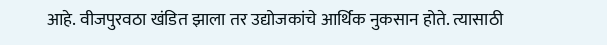आहे. वीजपुरवठा खंडित झाला तर उद्योजकांचे आर्थिक नुकसान होते. त्यासाठी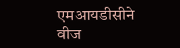एमआयडीसीने वीज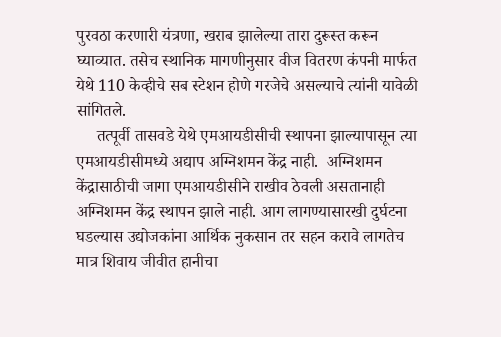पुरवठा करणारी यंत्रणा, खराब झालेल्या तारा दुरूस्त करून घ्याव्यात. तसेच स्थानिक मागणीनुसार वीज वितरण कंपनी मार्फत येथे 110 केव्हीचे सब स्टेशन होणे गरजेचे असल्याचे त्यांनी यावेळी सांगितले.
     तत्पूर्वी तासवडे येथे एमआयडीसीची स्थापना झाल्यापासून त्या एमआयडीसीमध्ये अद्याप अग्निशमन केंद्र नाही.  अग्निशमन केंद्रासाठीची जागा एमआयडीसीने राखीव ठेवली असतानाही अग्निशमन केंद्र स्थापन झाले नाही. आग लागण्यासारखी दुर्घटना घडल्यास उद्योजकांना आर्थिक नुकसान तर सहन करावे लागतेच मात्र शिवाय जीवीत हानीचा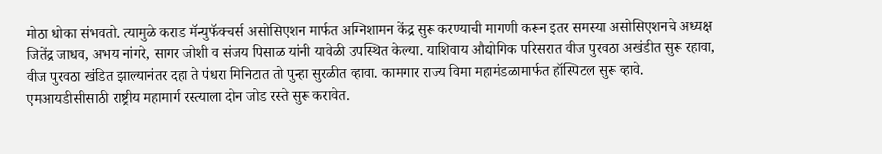मोठा धोका संभवतो. त्यामुळे कराड मॅन्युफॅक्चर्स असोसिएशन मार्फत अग्निशामन केंद्र सुरू करण्याची मागणी करून इतर समस्या असोसिएशनचे अध्यक्ष जितेंद्र जाधव, अभय नांगरे, सागर जोशी व संजय पिसाळ यांनी यावेळी उपस्थित केल्या. याशिवाय औद्योगिक परिसरात वीज पुरवठा अखंडीत सुरू रहावा, वीज पुरवठा खंडित झाल्यानंतर दहा ते पंधरा मिनिटात तो पुन्हा सुरळीत व्हावा. कामगार राज्य विमा महामंडळामार्फत हॉस्पिटल सुरू व्हावे. एमआयडीसीसाठी राष्ट्रीय महामार्ग रस्त्याला दोन जोड रस्ते सुरू करावेत.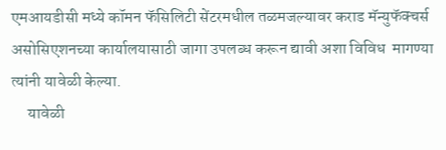एमआयडीसी मध्ये कॉमन फॅसिलिटी सेंटरमधील तळमजल्यावर कराड मॅन्युफॅक्चर्स असोसिएशनच्या कार्यालयासाठी जागा उपलब्ध करून द्यावी अशा विविध  मागण्या त्यांनी यावेळी केल्या.
     यावेळी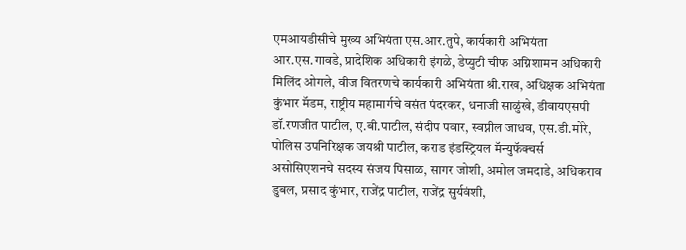एमआयडीसीचे मुख्य अभियंता एस.आर.तुपे, कार्यकारी अभियंता आर.एस.गावडे, प्रादेशिक अधिकारी इंगळे, डेप्युटी चीफ अग्निशामन अधिकारी मिलिंद ओगले, वीज वितरणचे कार्यकारी अभियंता श्री.राख, अधिक्षक अभियंता कुंभार मॅडम, राष्ट्रीय महामार्गचे वसंत पंदरकर, धनाजी साळुंखे, डीवायएसपी डॉ.रणजीत पाटील, ए.बी.पाटील, संदीप पवार, स्वप्नील जाधव, एस.डी.मोरे, पोलिस उपनिरिक्षक जयश्री पाटील, कराड इंडस्ट्रियल मॅन्युफॅक्चर्स असोसिएशनचे सदस्य संजय पिसाळ, सागर जोशी, अमोल जमदाडे, अधिकराव डुबल, प्रसाद कुंभार, राजेंद्र पाटील, राजेंद्र सुर्यवंशी,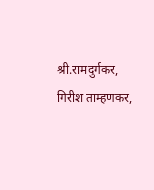श्री.रामदुर्गकर, गिरीश ताम्हणकर,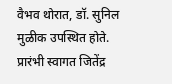वैभव थोरात, डॉ. सुनिल मुळीक उपस्थित होते. प्रारंभी स्वागत जितेंद्र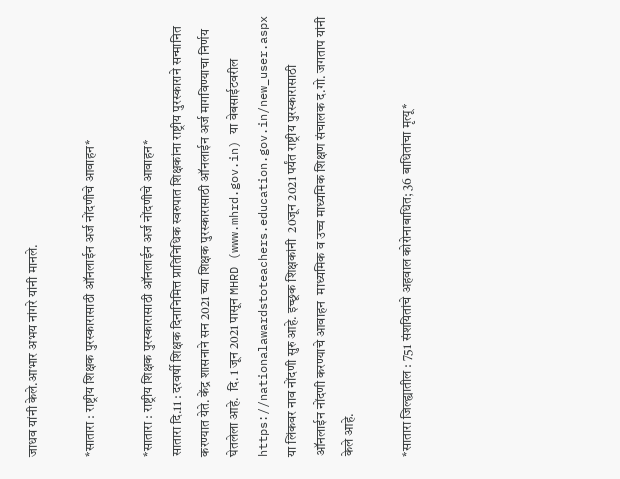जाधव यांनी केले.आभार अभय नांगरे यांनी मानले.

*सातारा : राष्ट्रीय शिक्षक पुरस्कारासाठी ऑनलाईन अर्ज नोंदणीचे आवाहन*

*सातारा : राष्ट्रीय शिक्षक पुरस्कारासाठी ऑनलाईन अर्ज नोंदणीचे आवाहन*
सातारा दि.11 : दरवर्षी शिक्षक दिनानिमित्त प्रातिनिधिक स्वरुपात शिक्षकांना राष्ट्रीय पुरस्काराने सन्मानित करण्यात येते. केंद्र शासनाने सन 2021 च्या शिक्षक पुरस्कारासाठी ऑनलाईन अर्ज मागविण्याचा निर्णय घेतलेला आहे.  दि. 1 जून 2021 पासून MHRD (www.mhrd.gov.in) या वेबसाईटवरील https://nationalawardstoteachers.education.gov.in/new_user.aspx  या लिंकवर नाव नोंदणी सुरु आहे. इच्छूक शिक्षकांनी  20जून 2021 पर्यंत राष्ट्रीय पुरस्कारासाठी  ऑनलाईन नोंदणी करण्याचे आवाहन  माध्यमिक व उच्च माध्यमिक शिक्षण संचालक द.गो. जगताप यांनी केले आहे.

*सातारा जिल्ह्यातील : 751 संशयितांचे अहवाल कोरोनाबाधित; 36 बाधितांचा मृत्यू*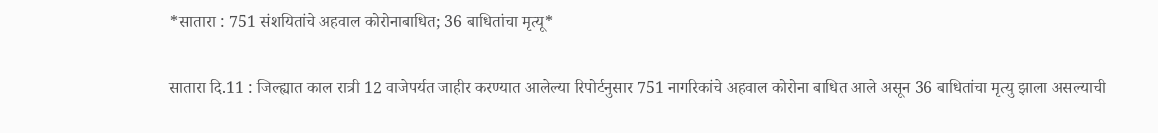*सातारा : 751 संशयितांचे अहवाल कोरोनाबाधित; 36 बाधितांचा मृत्यू*


सातारा दि.11 : जिल्ह्यात काल रात्री 12 वाजेपर्यत जाहीर करण्यात आलेल्या रिपोर्टनुसार 751 नागरिकांचे अहवाल कोरोना बाधित आले असून 36 बाधितांचा मृत्यु झाला असल्याची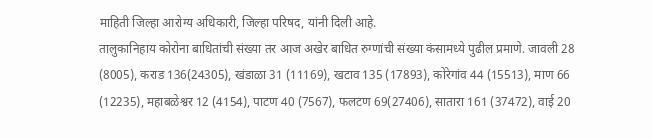माहिती जिल्हा आरोग्य अधिकारी, जिल्हा परिषद, यांनी दिली आहे.
तालुकानिहाय कोरोना बाधितांची संख्या तर आज अखेर बाधित रुग्णांची संख्या कंसामध्ये पुढील प्रमाणे. जावली 28 (8005), कराड 136(24305), खंडाळा 31 (11169), खटाव 135 (17893), कोरेगांव 44 (15513), माण 66 (12235), महाबळेश्वर 12 (4154), पाटण 40 (7567), फलटण 69(27406), सातारा 161 (37472), वाई 20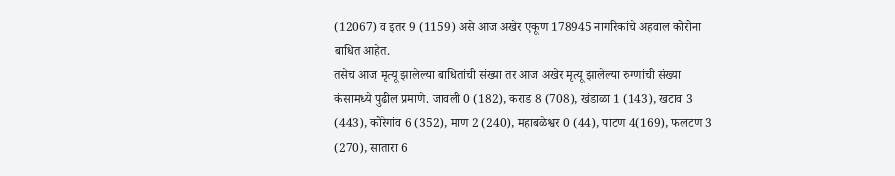(12067) व इतर 9 (1159) असे आज अखेर एकूण 178945 नागरिकांचे अहवाल कोरोना बाधित आहेत.
तसेच आज मृत्यू झालेल्या बाधितांची संख्या तर आज अखेर मृत्यू झालेल्या रुग्णांची संख्या कंसामध्ये पुढील प्रमाणे. जावली 0 (182), कराड 8 (708), खंडाळा 1 (143), खटाव 3 (443), कोरेगांव 6 (352), माण 2 (240), महाबळेश्वर 0 (44), पाटण 4(169), फलटण 3 (270), सातारा 6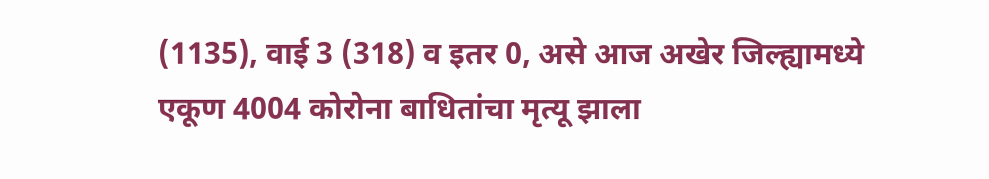(1135), वाई 3 (318) व इतर 0, असे आज अखेर जिल्ह्यामध्ये एकूण 4004 कोरोना बाधितांचा मृत्यू झाला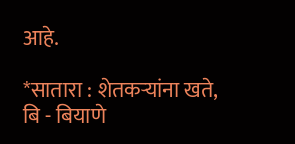आहे.

*सातारा : शेतकऱ्यांना खते, बि - बियाणे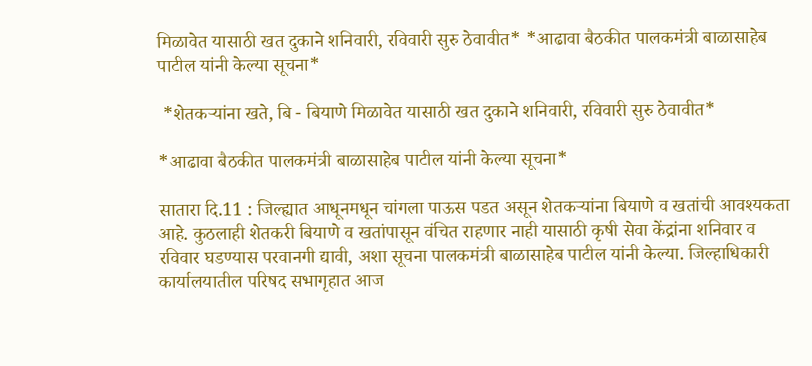मिळावेत यासाठी खत दुकाने शनिवारी, रविवारी सुरु ठेवावीत* *आढावा बैठकीत पालकमंत्री बाळासाहेब पाटील यांनी केल्या सूचना*

 *शेतकऱ्यांना खते, बि - बियाणे मिळावेत यासाठी खत दुकाने शनिवारी, रविवारी सुरु ठेवावीत*

*आढावा बैठकीत पालकमंत्री बाळासाहेब पाटील यांनी केल्या सूचना*

सातारा दि.11 : जिल्ह्यात आधूनमधून चांगला पाऊस पडत असून शेतकऱ्यांना बियाणे व खतांची आवश्यकता आहे. कुठलाही शेतकरी बियाणे व खतांपासून वंचित राहणार नाही यासाठी कृषी सेवा केंद्रांना शनिवार व रविवार घडण्यास परवानगी द्यावी, अशा सूचना पालकमंत्री बाळासाहेब पाटील यांनी केल्या. जिल्हाधिकारी कार्यालयातील परिषद सभागृहात आज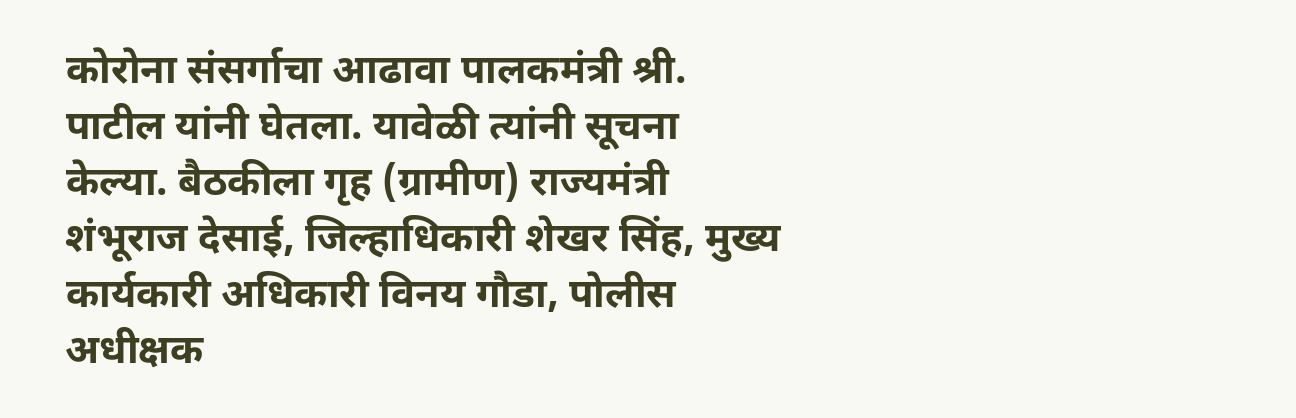कोरोना संसर्गाचा आढावा पालकमंत्री श्री. पाटील यांनी घेतला. यावेळी त्यांनी सूचना केल्या. बैठकीला गृह (ग्रामीण) राज्यमंत्री शंभूराज देसाई, जिल्हाधिकारी शेखर सिंह, मुख्य कार्यकारी अधिकारी विनय गौडा, पोलीस अधीक्षक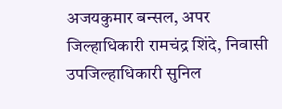अजयकुमार बन्सल, अपर जिल्हाधिकारी रामचंद्र शिंदे, निवासी उपजिल्हाधिकारी सुनिल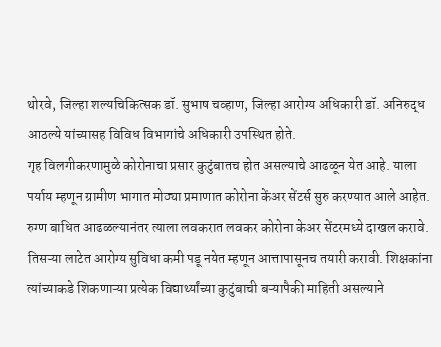थोरवे, जिल्हा शल्यचिकित्सक डॉ. सुभाष चव्हाण, जिल्हा आरोग्य अधिकारी डॉ. अनिरुद्ध आठल्ये यांच्यासह विविध विभागांचे अधिकारी उपस्थित होते.
गृह विलगीकरणामुळे कोरोनाचा प्रसार कुटुंबातच होत असल्याचे आढळून येत आहे. याला पर्याय म्हणून ग्रामीण भागात मोठ्या प्रमाणात कोरोना केंअर सेंटर्स सुरु करण्यात आले आहेत. रुग्ण बाधित आढळल्यानंतर त्याला लवकरात लवकर कोरोना केअर सेंटरमध्ये दाखल करावे. तिसऱ्या लाटेत आरोग्य सुविधा कमी पडू नयेत म्हणून आत्तापासूनच तयारी करावी. शिक्षकांना त्यांच्याकडे शिकणाऱ्या प्रत्येक विद्यार्थ्यांच्या कुटुंबाची बऱ्यापैकी माहिती असल्याने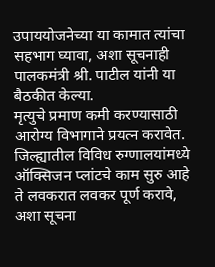उपाययोजनेच्या या कामात त्यांचा सहभाग घ्यावा, अशा सूचनाही पालकमंत्री श्री. पाटील यांनी या बैठकीत केल्या.
मृत्युचे प्रमाण कमी करण्यासाठी आरोग्य विभागाने प्रयत्न करावेत. जिल्ह्यातील विविध रुग्णालयांमध्ये ऑक्सिजन प्लांटचे काम सुरु आहे ते लवकरात लवकर पूर्ण करावे, अशा सूचना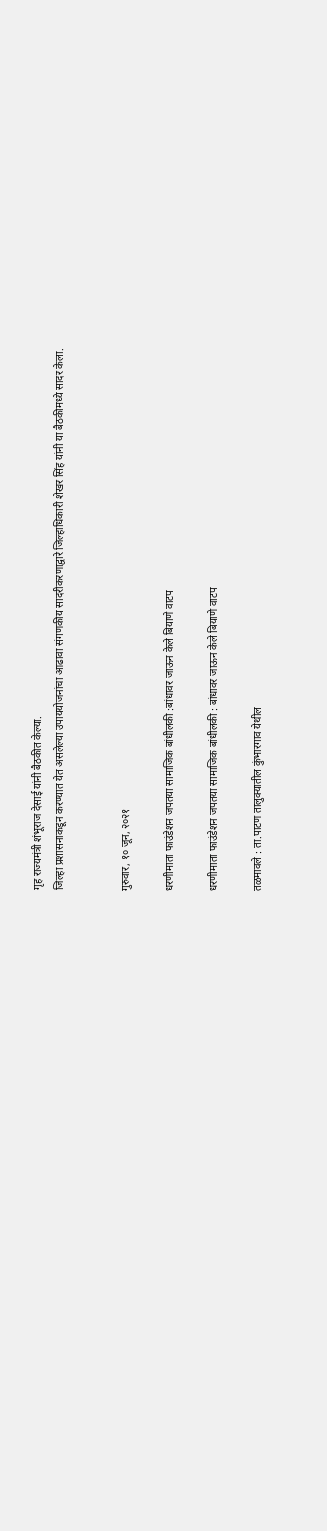गृह राज्यमंत्री शंभूराज देसाई यांनी बैठकीत केल्या.
जिल्हा प्रशासनाकडून करण्यात येत असलेल्या उपाययोजनांचा आढावा संगणकीय सादरीकरणाद्वारे जिल्हाधिकारी शेखर सिंह यांनी या बैठकीमध्ये सादर केला.


गुरुवार, १० जून, २०२१

धरणीमाता फाउंडेशन जपतया सामाजिक बांधीलकी :बांधावर जाऊन केले बियाणे वाटप

धरणीमाता फाउंडेशन जपतया सामाजिक बांधीलकी : बांधावर जाऊन केले बियाणे वाटप

तळमावले : ता.पाटण तालुक्यातील कुंभारगाव येथील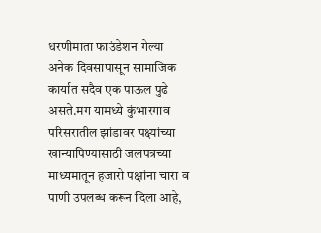धरणीमाता फाउंडेशन गेल्या अनेक दिवसापासून सामाजिक कार्यात सदैव एक पाऊल पुढे असते.मग यामध्ये कुंभारगाव परिसरातील झांडावर पक्ष्यांच्या खान्यापिण्यासाठी जलपत्रच्या माध्यमातून हजारो पक्षांना चारा व पाणी उपलब्ध करून दिला आहे,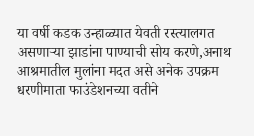या वर्षी कडक उन्हाळ्यात येवती रस्त्यालगत असणाऱ्या झाडांना पाण्याची सोय करणे,अनाथ आश्रमातील मुलांना मदत असे अनेक उपक्रम धरणीमाता फाउंडेशनच्या वतीने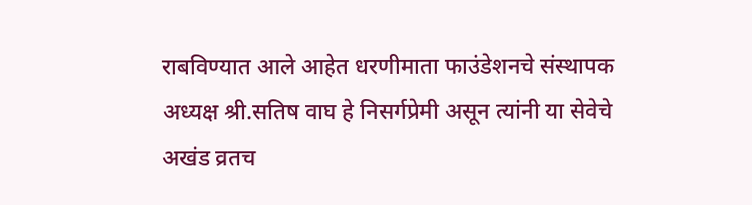राबविण्यात आले आहेत धरणीमाता फाउंडेशनचे संस्थापक अध्यक्ष श्री.सतिष वाघ हे निसर्गप्रेमी असून त्यांनी या सेवेचे अखंड व्रतच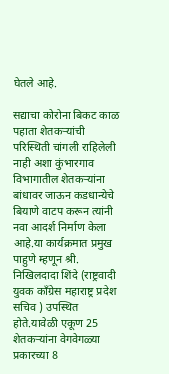घेतले आहे.

सद्याचा कोरोना बिकट काळ पहाता शेतकऱ्यांची परिस्थिती चांगली राहिलेली नाही अशा कुंभारगाव विभागातील शेतकऱ्यांना बांधावर जाऊन कडधान्येचे बियाणे वाटप करून त्यांनी नवा आदर्श निर्माण केला आहे.या कार्यक्रमात प्रमुख पाहुणे म्हणून श्री. निखिलदादा शिंदे (राष्ट्रवादी युवक काँग्रेस महाराष्ट्र प्रदेश सचिव ) उपस्थित होते.यावेळी एकूण 25 शेतकऱ्यांना वेगवेगळ्या प्रकारच्या 8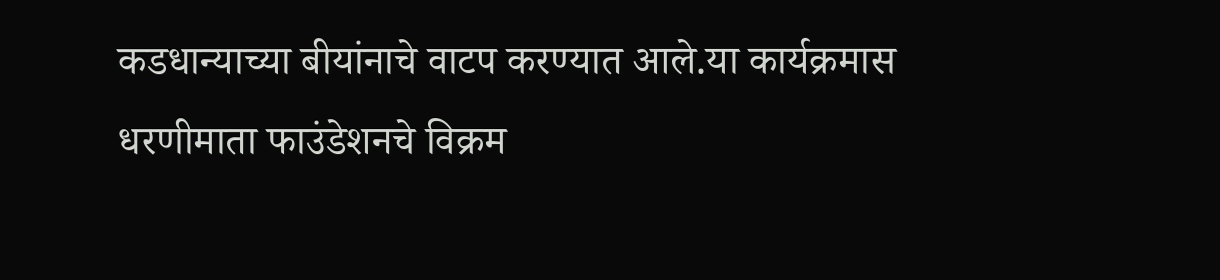कडधान्याच्या बीयांनाचे वाटप करण्यात आले.या कार्यक्रमास धरणीमाता फाउंडेशनचे विक्रम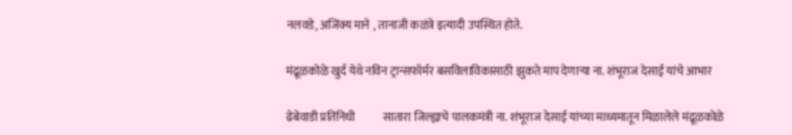नलवडे, अजिंक्य माने , तानाजी कळंत्रे इत्यादी उपस्थित होते.

मंद्रूळकोळे खुर्द येथे नविन ट्रान्सफॉर्मर बसविलाविकासाठी झुकते माप देणाऱ्या ना. शंभूराज देसाई यांचे आभार

ढेबेवाडी प्रतिनिधी            सातारा जिल्ह्याचे पालकमंत्री ना. शंभूराज देसाई यांच्या माध्यमातून मिळालेले मंद्रूळकोळे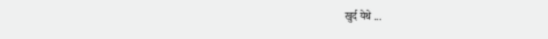खुर्द येथे ...